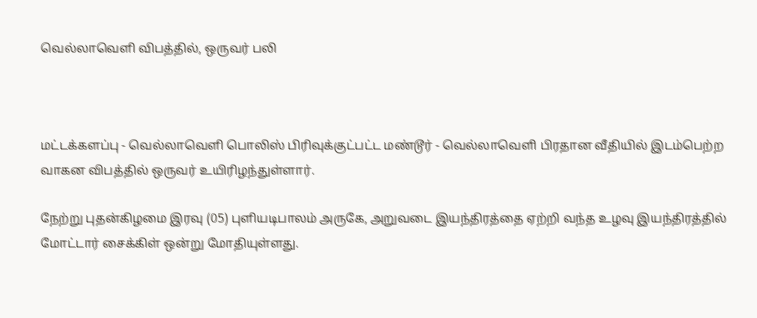வெல்லாவெளி விபத்தில், ஒருவர் பலி



மட்டக்களப்பு - வெல்லாவெளி பொலிஸ் பிரிவுக்குட்பட்ட மண்டூர் - வெல்லாவெளி பிரதான வீதியில் இடம்பெற்ற வாகன விபத்தில் ஒருவர் உயிரிழந்துள்ளார்.

நேற்று புதன்கிழமை இரவு (05) புளியடிபாலம் அருகே, அறுவடை இயந்திரத்தை ஏற்றி வந்த உழவு இயந்திரத்தில் மோட்டார் சைக்கிள் ஒன்று மோதியுள்ளது.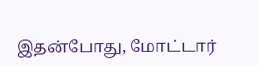இதன்போது, மோட்டார்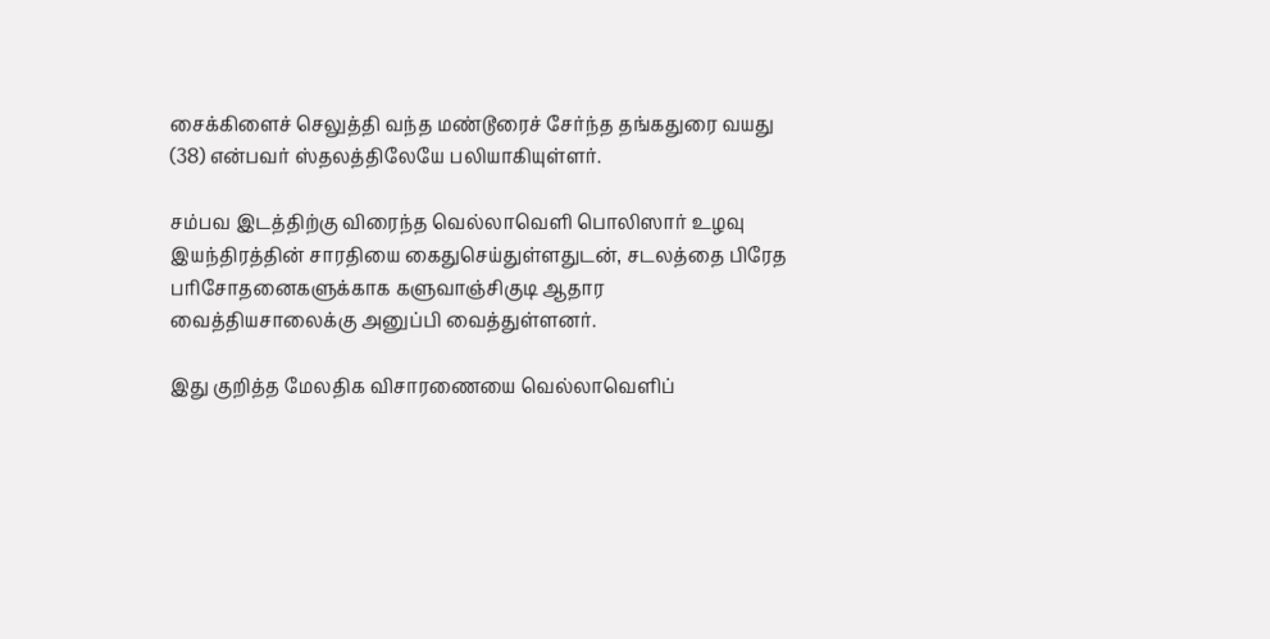சைக்கிளைச் செலுத்தி வந்த மண்டூரைச் சேர்ந்த தங்கதுரை வயது (38) என்பவர் ஸ்தலத்திலேயே பலியாகியுள்ளர்.

சம்பவ இடத்திற்கு விரைந்த வெல்லாவெளி பொலிஸார் உழவு இயந்திரத்தின் சாரதியை கைதுசெய்துள்ளதுடன், சடலத்தை பிரேத பரிசோதனைகளுக்காக களுவாஞ்சிகுடி ஆதார வைத்தியசாலைக்கு அனுப்பி வைத்துள்ளனர்.

இது குறித்த மேலதிக விசாரணையை வெல்லாவெளிப்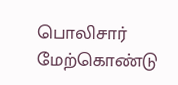பொலிசார் மேற்கொண்டு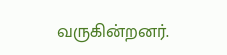வருகின்றனர்.